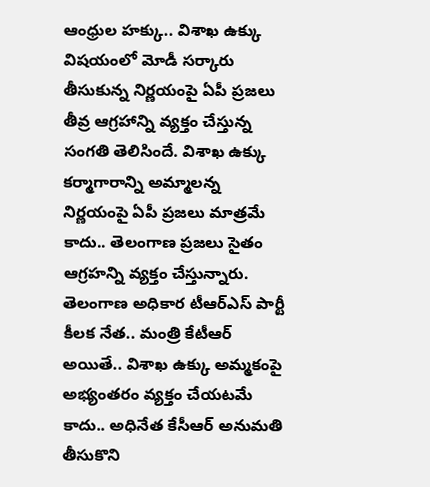ఆంధ్రుల హక్కు.. విశాఖ ఉక్కు విషయంలో మోడీ సర్కారు తీసుకున్న నిర్ణయంపై ఏపీ ప్రజలు తీవ్ర ఆగ్రహాన్ని వ్యక్తం చేస్తున్న సంగతి తెలిసిందే. విశాఖ ఉక్కు కర్మాగారాన్ని అమ్మాలన్న నిర్ణయంపై ఏపీ ప్రజలు మాత్రమే కాదు.. తెలంగాణ ప్రజలు సైతం ఆగ్రహన్ని వ్యక్తం చేస్తున్నారు. తెలంగాణ అధికార టీఆర్ఎస్ పార్టీ కీలక నేత.. మంత్రి కేటీఆర్ అయితే.. విశాఖ ఉక్కు అమ్మకంపై అభ్యంతరం వ్యక్తం చేయటమే కాదు.. అధినేత కేసీఆర్ అనుమతి తీసుకొని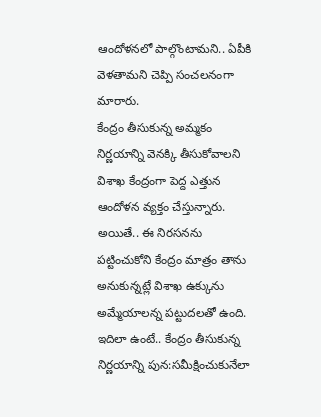ఆందోళనలో పాల్గొంటామని.. ఏపీకి వెళతామని చెప్పి సంచలనంగా మారారు.
కేంద్రం తీసుకున్న అమ్మకం నిర్ణయాన్ని వెనక్కి తీసుకోవాలని విశాఖ కేంద్రంగా పెద్ద ఎత్తున ఆందోళన వ్యక్తం చేస్తున్నారు. అయితే.. ఈ నిరసనను పట్టించుకోని కేంద్రం మాత్రం తాను అనుకున్నట్లే విశాఖ ఉక్కును అమ్మేయాలన్న పట్టుదలతో ఉంది. ఇదిలా ఉంటే.. కేంద్రం తీసుకున్న నిర్ణయాన్ని పున:సమీక్షించుకునేలా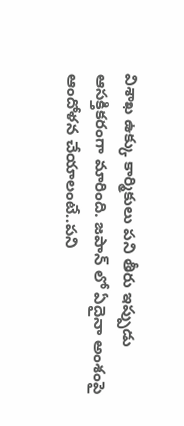విశాఖ ఉక్కు కార్మికులు పని తీరు ఇప్పుడు ఆసక్తికరంగా మారింది. జపాన్ లో ఏదైనా అంశంపై ఆందోళన చేయాలంటే..పని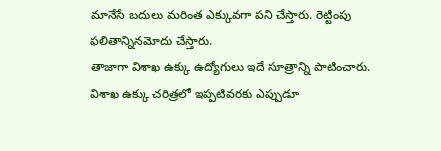మానేసే బదులు మరింత ఎక్కువగా పని చేస్తారు. రెట్టింపు ఫలితాన్నినమోదు చేస్తారు.
తాజాగా విశాఖ ఉక్కు ఉద్యోగులు ఇదే సూత్రాన్ని పాటించారు. విశాఖ ఉక్కు చరిత్రలో ఇప్పటివరకు ఎప్పుడూ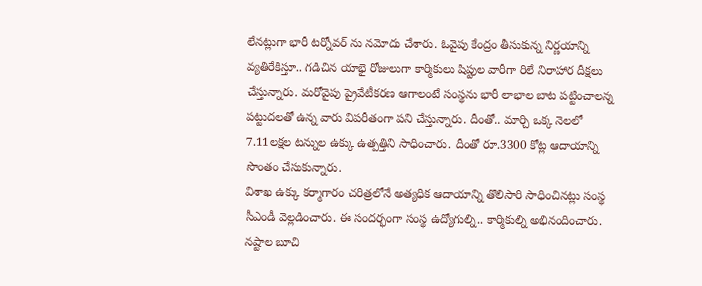లేనట్లుగా భారీ టర్నోవర్ ను నమోదు చేశారు. ఓవైపు కేంద్రం తీసుకున్న నిర్ణయాన్ని వ్యతిరేకిస్తూ.. గడిచిన యాభై రోజులుగా కార్మికులు షిప్టుల వారీగా రిలే నిరాహార దీక్షలు చేస్తున్నారు. మరోవైపు ప్రైవేటీకరణ ఆగాలంటే సంస్థను భారీ లాభాల బాట పట్టించాలన్న పట్టుదలతో ఉన్న వారు విపరీతంగా పని చేస్తున్నారు. దీంతో.. మార్చి ఒక్క నెలలో 7.11లక్షల టన్నుల ఉక్కు ఉత్పత్తిని సాధించారు. దీంతో రూ.3300 కోట్ల ఆదాయాన్ని సొంతం చేసుకున్నారు.
విశాఖ ఉక్కు కర్మాగారం చరిత్రలోనే అత్యధిక ఆదాయాన్ని తొలిసారి సాధించినట్లు సంస్థ సీఎండీ వెల్లడించారు. ఈ సందర్భంగా సంస్థ ఉద్యోగుల్ని.. కార్మికుల్ని అభినందించారు. నష్టాల బూచి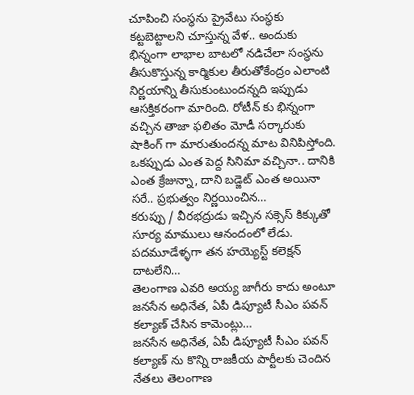చూపించి సంస్థను ప్రైవేటు సంస్థకు కట్టబెట్టాలని చూస్తున్న వేళ.. అందుకు భిన్నంగా లాభాల బాటలో నడిచేలా సంస్థను తీసుకొస్తున్న కార్మికుల తీరుతోకేంద్రం ఎలాంటి నిర్ణయాన్ని తీసుకుంటుందన్నది ఇప్పుడు ఆసక్తికరంగా మారింది. రోటీన్ కు భిన్నంగా వచ్చిన తాజా ఫలితం మోడీ సర్కారుకు షాకింగ్ గా మారుతుందన్న మాట వినిపిస్తోంది.
ఒకప్పుడు ఎంత పెద్ద సినిమా వచ్చినా.. దానికి ఎంత క్రేజున్నా, దాని బడ్జెట్ ఎంత అయినా సరే.. ప్రభుత్వం నిర్ణయించిన…
కరుప్పు / వీరభద్రుడు ఇచ్చిన సక్సెస్ కిక్కుతో సూర్య మాములు ఆనందంలో లేడు. పదమూడేళ్ళగా తన హయ్యెస్ట్ కలెక్షన్ దాటలేని…
తెలంగాణ ఎవరి అయ్య జాగీరు కాదు అంటూ జనసేన అధినేత, ఏపీ డిప్యూటీ సీఎం పవన్ కల్యాణ్ చేసిన కామెంట్లు…
జనసేన అధినేత, ఏపీ డిప్యూటీ సీఎం పవన్ కల్యాణ్ ను కొన్ని రాజకీయ పార్టీలకు చెందిన నేతలు తెలంగాణ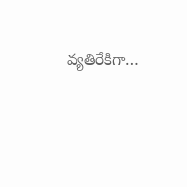వ్యతిరేకిగా…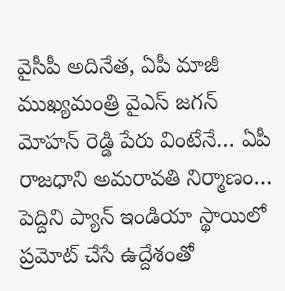వైసీపీ అదినేత, ఏపీ మాజీ ముఖ్యమంత్రి వైఎస్ జగన్ మోహన్ రెడ్డి పేరు వింటేనే… ఏపీ రాజధాని అమరావతి నిర్మాణం…
పెద్దిని ప్యాన్ ఇండియా స్థాయిలో ప్రమోట్ చేసే ఉద్దేశంతో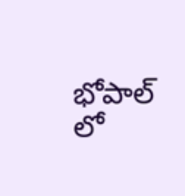భోపాల్ లో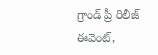గ్రాండ్ ప్రీ రిలీజ్ ఈవెంట్,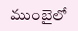ముంబైలో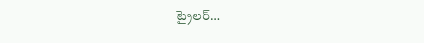ట్రైలర్…